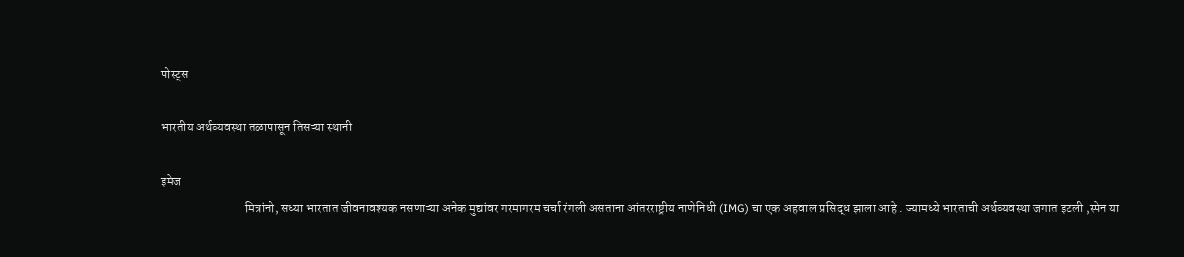पोस्ट्स

भारतीय अर्थव्यवस्था तळापासून तिसऱ्या स्थानी

इमेज
                                 मित्रांनो, सध्या भारतात जीवनावश्यक नसणाऱ्या अनेक मुद्यांवर गरमागरम चर्चा रंगली असताना आंतरराष्ट्रीय नाणेनिधी (IMG) चा एक अहवाल प्रसिद्ध झाला आहे . ज्यामध्ये भारताची अर्थव्यवस्था जगात इटली ,स्पेन या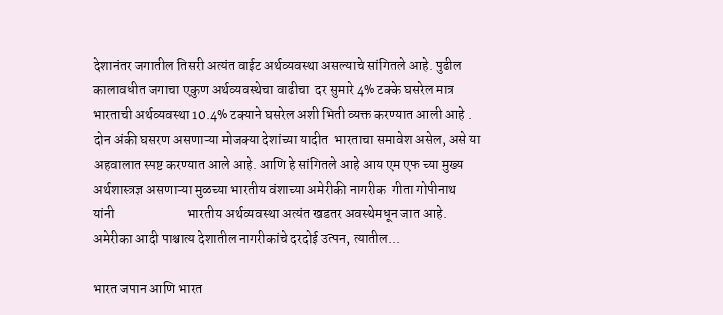देशानंतर जगातील तिसरी अत्यंत वाईट अर्थव्यवस्था असल्याचे सांगितले आहे. पुढील कालावधीत जगाचा एकुण अर्थव्यवस्थेचा वाढीचा  दर सुमारे 4% टक्के घसरेल मात्र भारताची अर्थव्यवस्था 10.4% टक्याने घसरेल अशी भिती व्यक्त करण्यात आली आहे . दोन अंकी घसरण असणाऱ्या मोजक्या देशांच्या यादीत  भारताचा समावेश असेल, असे या अहवालात स्पष्ट करण्यात आले आहे. आणि हे सांगितले आहे आय एम एफ च्या मुख्य अर्थशास्त्रज्ञ असणाऱ्या मुळच्या भारतीय वंशाच्या अमेरीकी नागरीक  गीता गोपीनाथ  यांनी                          भारतीय अर्थव्यवस्था अत्यंत खडतर अवस्थेमधून जात आहे. अमेरीका आदी पाश्चात्य देशातील नागरीकांचे दरदोई उत्पन, त्यातील...

भारत जपान आणि भारत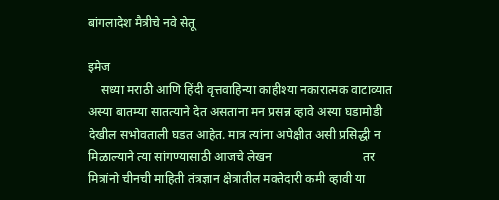बांगलादेश मैत्रीचे नवे सेतू

इमेज
    सध्या मराठी आणि हिंदी वृत्तवाहिन्या काहीश्या नकारात्मक वाटाव्यात अस्या बातम्या सातत्याने देत असताना मन प्रसन्न व्हावे अस्या घडामोडी देखील सभोवताली घडत आहेत. मात्र त्यांना अपेक्षीत असी प्रसिद्धी न मिळाल्याने त्या सांगण्यासाठी आजचे लेखन                             तर मित्रांनो चीनची माहिती तंत्रज्ञान क्षेत्रातील मक्तेदारी कमी व्हावी या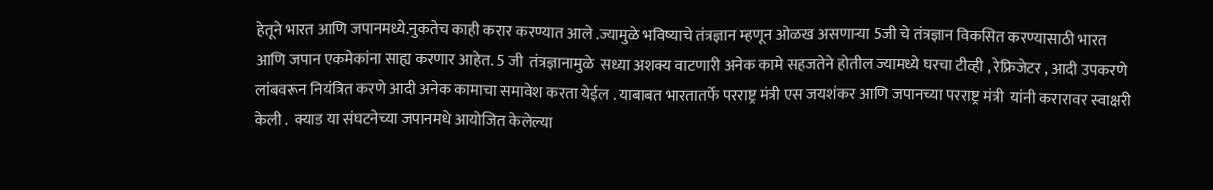हेतूने भारत आणि जपानमध्ये.नुकतेच काही करार करण्यात आले .ज्यामुळे भविष्याचे तंत्रज्ञान म्हणून ओळख असणाऱ्या 5जी चे तंत्रज्ञान विकसित करण्यासाठी भारत आणि जपान एकमेकांना साह्य करणार आहेत. 5 जी  तंत्रज्ञानामुळे  सध्या अशक्य वाटणारी अनेक कामे सहजतेने होतील ज्यामध्ये घरचा टीव्ही , रेफ्रिजेटर , आदी उपकरणे लांबवरून नियंत्रित करणे आदी अनेक कामाचा समावेश करता येईल . याबाबत भारतातर्फे परराष्ट्र मंत्री एस जयशंकर आणि जपानच्या परराष्ट्र मंत्री  यांनी करारावर स्वाक्षरी केली .  क्याड या संघटनेच्या जपानमधे आयोजित केलेल्या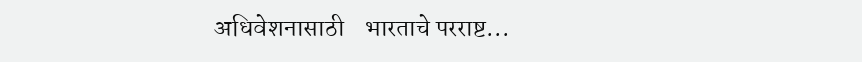अधिवेशनासाठी    भारताचे परराष्ट...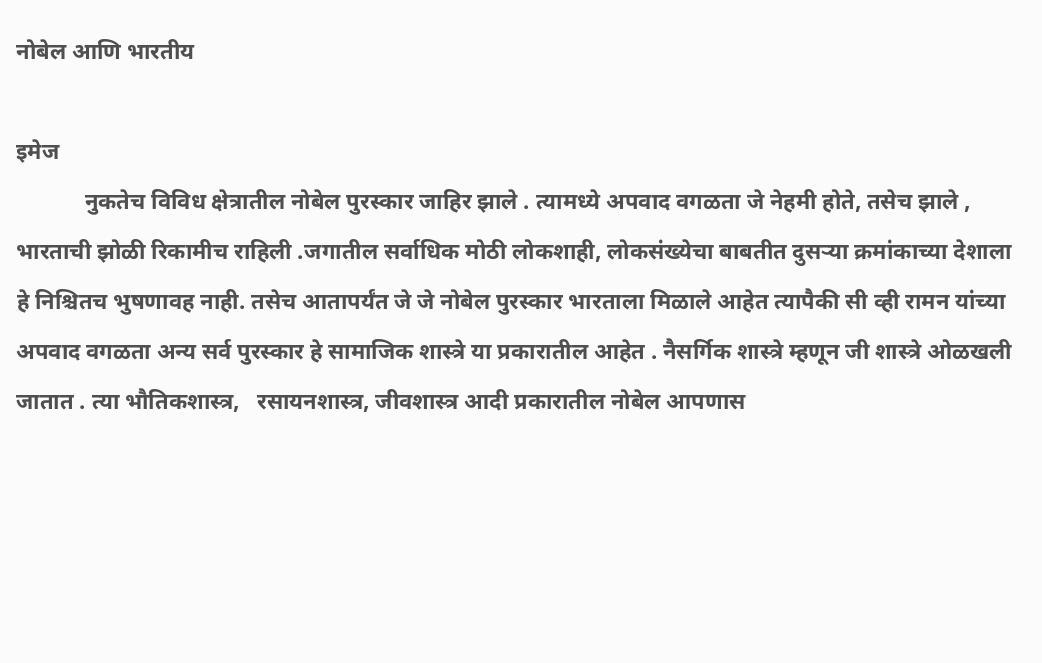नोबेल आणि भारतीय

इमेज
            नुकतेच विविध क्षेत्रातील नोबेल पुरस्कार जाहिर झाले . त्यामध्ये अपवाद वगळता जे नेहमी होते, तसेच झाले , भारताची झोळी रिकामीच राहिली .जगातील सर्वाधिक मोठी लोकशाही, लोकसंख्येचा बाबतीत दुसऱ्या क्रमांकाच्या देशाला हे निश्चितच भुषणावह नाही. तसेच आतापर्यंत जे जे नोबेल पुरस्कार भारताला मिळाले आहेत त्यापैकी सी व्ही रामन यांच्या अपवाद वगळता अन्य सर्व पुरस्कार हे सामाजिक शास्त्रे या प्रकारातील आहेत . नैसर्गिक शास्त्रे म्हणून जी शास्त्रे ओळखली जातात . त्या भौतिकशास्त्र,   रसायनशास्त्र, जीवशास्त्र आदी प्रकारातील नोबेल आपणास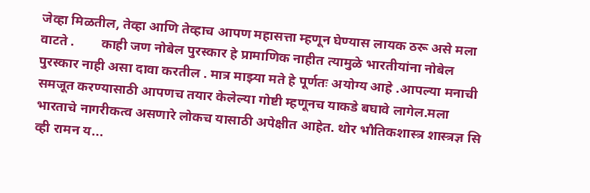जेव्हा मिळतील, तेव्हा आणि तेव्हाच आपण महासत्ता म्हणून घेण्यास लायक ठरू असे मला वाटते .        काही जण नोबेल पुरस्कार हे प्रामाणिक नाहीत त्यामुळे भारतीयांना नोबेल पुरस्कार नाही असा दावा करतील . मात्र माझ्या मते हे पूर्णतः अयोग्य आहे .आपल्या मनाची समजूत करण्यासाठी आपणच तयार केलेल्या गोष्टी म्हणूनच याकडे बघावे लागेल.मला भारताचे नागरीकत्व असणारे लोकच यासाठी अपेक्षीत आहेत. थोर भौतिकशास्त्र शास्त्रज्ञ सि व्ही रामन य...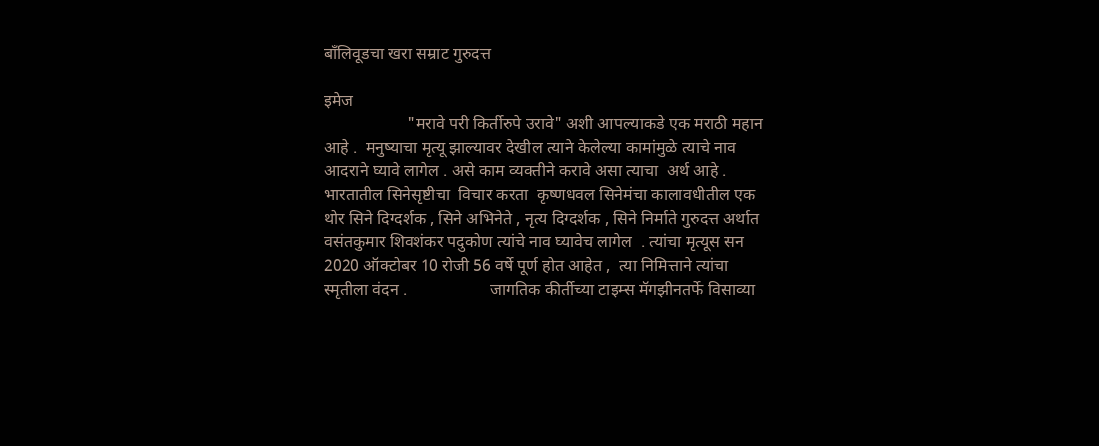बाँलिवूडचा खरा सम्राट गुरुदत्त

इमेज
                    "मरावे परी किर्तीरुपे उरावे" अशी आपल्याकडे एक मराठी महान आहे .  मनुष्याचा मृत्यू झाल्यावर देखील त्याने केलेल्या कामांमुळे त्याचे नाव  आदराने घ्यावे लागेल . असे काम व्यक्तीने करावे असा त्याचा  अर्थ आहे . भारतातील सिनेसृष्टीचा  विचार करता  कृष्णधवल सिनेमंचा कालावधीतील एक थोर सिने दिग्दर्शक , सिने अभिनेते , नृत्य दिग्दर्शक , सिने निर्माते गुरुदत्त अर्थात वसंतकुमार शिवशंकर पदुकोण त्यांचे नाव घ्यावेच लागेल  . त्यांचा मृत्यूस सन 2020 ऑक्टोबर 10 रोजी 56 वर्षे पूर्ण होत आहेत ,  त्या निमित्ताने त्यांचा स्मृतीला वंदन .                    जागतिक कीर्तीच्या टाइम्स मॅगझीनतर्फे विसाव्या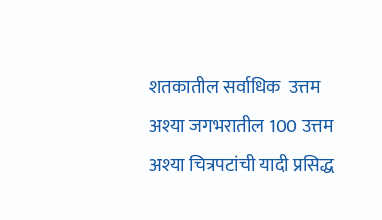शतकातील सर्वाधिक  उत्तम अश्या जगभरातील 100 उत्तम अश्या चित्रपटांची यादी प्रसिद्ध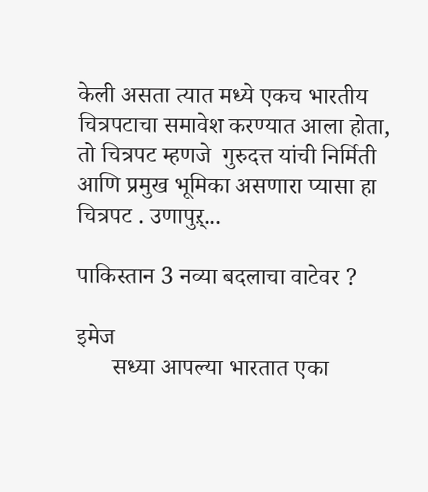केली असता त्यात मध्ये एकच भारतीय  चित्रपटाचा समावेश करण्यात आला होता, तो चित्रपट म्हणजे  गुरुदत्त यांची निर्मिती आणि प्रमुख भूमिका असणारा प्यासा हा चित्रपट . उणापुऱ्...

पाकिस्तान 3 नव्या बदलाचा वाटेवर ?

इमेज
      सध्या आपल्या भारतात एका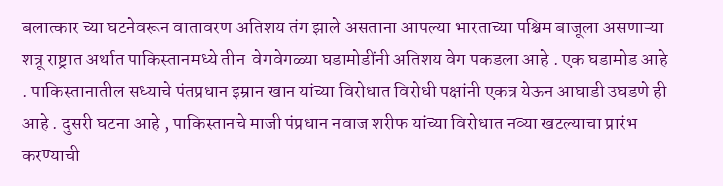बलात्कार च्या घटनेवरून वातावरण अतिशय तंग झाले असताना आपल्या भारताच्या पश्चिम बाजूला असणाऱ्या शत्रू राष्ट्रात अर्थात पाकिस्तानमध्ये तीन  वेगवेगळ्या घडामोडींनी अतिशय वेग पकडला आहे . एक घडामोड आहे . पाकिस्तानातील सध्याचे पंतप्रधान इम्रान खान यांच्या विरोधात विरोधी पक्षांनी एकत्र येऊन आघाडी उघडणे ही आहे . दुसरी घटना आहे , पाकिस्तानचे माजी पंप्रधान नवाज शरीफ यांच्या विरोधात नव्या खटल्याचा प्रारंभ करण्याची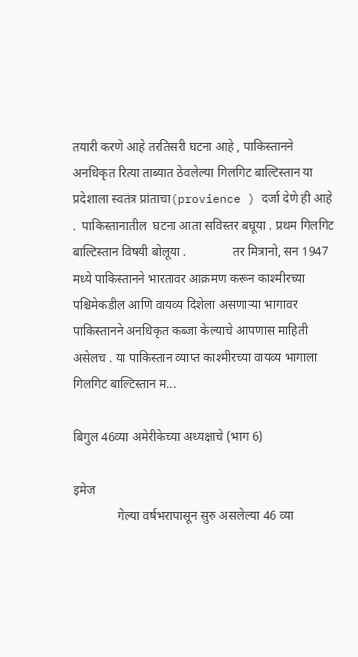तयारी करणे आहे तरतिसरी घटना आहे , पाकिस्तानने अनधिकृत रित्या ताब्यात ठेवलेल्या गिलगिट बाल्टिस्तान या प्रदेशाला स्वतंत्र प्रांताचा(provience ) दर्जा देणे ही आहे .  पाकिस्तानातील  घटना आता सविस्तर बघूया . प्रथम गिलगिट बाल्टिस्तान विषयी बोलूया .               तर मित्रानो, सन 1947 मध्ये पाकिस्तानने भारतावर आक्रमण करून काश्मीरच्या पश्चिमेकडील आणि वायव्य दिशेला असणाऱ्या भागावर पाकिस्तानने अनधिकृत कब्जा केल्याचे आपणास माहिती असेलच . या पाकिस्तान व्याप्त काश्मीरच्या वायव्य भागाला गिलगिट बाल्टिस्तान म...

बिगुल 46व्या अमेरीकेच्या अध्यक्षाचे (भाग 6)

इमेज
              गेल्या वर्षभरापासून सुरु असलेल्या 46 व्या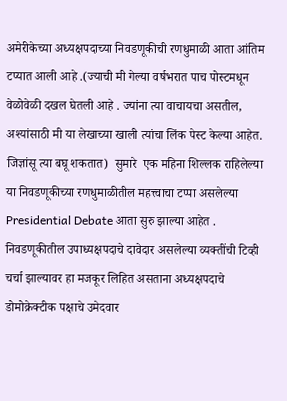अमेरीकेच्या अध्यक्षपदाच्या निवडणूकीची रणधुमाळी आता आंतिम टप्यात आली आहे .(ज्याची मी गेल्या वर्षभरात पाच पोस्टमधून वेळोवेळी दखल घेतली आहे . ज्यांना त्या वाचायचा असतील, अश्यांसाठी मी या लेखाच्या खाली त्यांचा लिंक पेस्ट केल्या आहेत. जिज्ञांसू त्या बघू शकतात)  सुमारे  एक महिना शिल्लक राहिलेल्या या निवडणूकीच्या रणधुमाळीतील महत्त्वाचा टप्पा असलेल्या Presidential Debate आता सुरु झाल्या आहेत . निवडणूकीतील उपाध्यक्षपदाचे दावेदार असलेल्या व्यक्तींची टिव्ही चर्चा झाल्यावर हा मजकूर लिहित असताना अध्यक्षपदाचे डोमोक्रेक्टीक पक्षाचे उमेदवार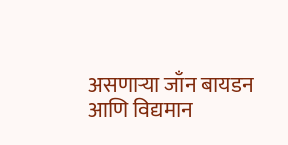असणाऱ्या जाँन बायडन आणि विद्यमान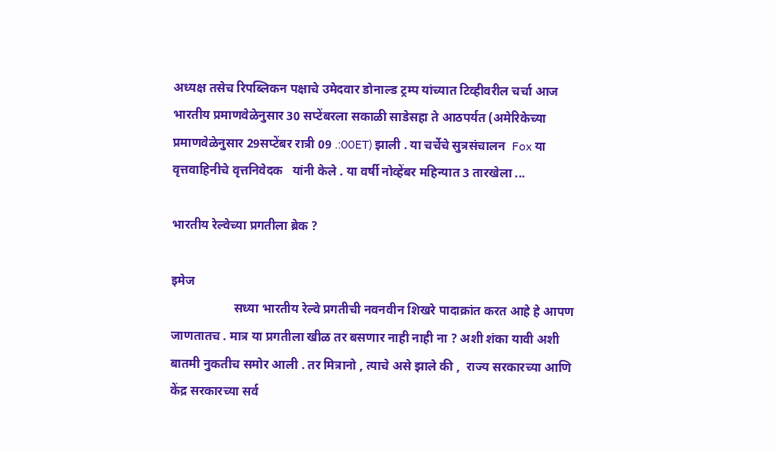अध्यक्ष तसेच रिपब्लिकन पक्षाचे उमेदवार डोनाल्ड ट्रम्प यांच्यात टिव्हीवरील चर्चा आज भारतीय प्रमाणवेळेनुसार 30 सप्टेंबरला सकाळी साडेसहा ते आठपर्यत (अमेरिकेच्या प्रमाणवेळेनुसार 29सप्टेंबर रात्री 09 .:00ET) झाली . या चर्चेचे सुत्रसंचालन  Fox या वृत्तवाहिनीचे वृत्तनिवेदक   यांनी केले . या वर्षी नोव्हेंबर महिन्यात 3 तारखेला ...

भारतीय रेल्वेच्या प्रगतीला ब्रेक ?

इमेज
                    सध्या भारतीय रेल्वे प्रगतीची नवनवीन शिखरे पादाक्रांत करत आहे हे आपण जाणतातच . मात्र या प्रगतीला खीळ तर बसणार नाही नाही ना ? अशी शंका यावी अशी बातमी नुकतीच समोर आली . तर मित्रानो , त्याचे असे झाले की ,  राज्य सरकारच्या आणि केंद्र सरकारच्या सर्व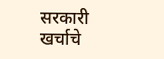सरकारी खर्चाचे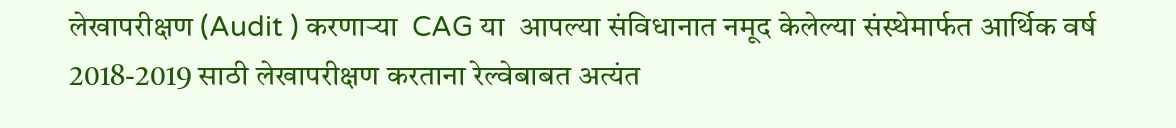लेखापरीक्षण (Audit ) करणाऱ्या  CAG या  आपल्या संविधानात नमूद केलेल्या संस्थेमार्फत आर्थिक वर्ष 2018-2019 साठी लेखापरीक्षण करताना रेल्वेबाबत अत्यंत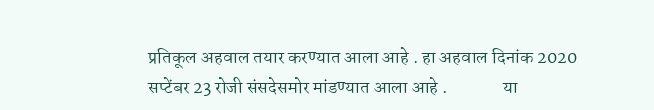प्रतिकूल अहवाल तयार करण्यात आला आहे . हा अहवाल दिनांक 2020 सप्टेंबर 23 रोजी संसदेसमोर मांडण्यात आला आहे .               या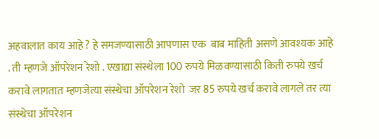अहवालात काय आहे ? हे समजण्यासाठी आपणास एक  बाब माहिती असणे आवश्यक आहे . ती म्हणजे ऑपरेशन रेशो . एखाद्या संस्थेला 100 रुपये मिळवण्यासाठी किती रुपये खर्च करावे लागतात म्हणजेत्या संस्थेचा ऑपरेशन रेशो  जर 85 रुपये खर्च करावे लागले तर त्या संस्थेचा ऑपरेशन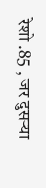रेशो .85 , जर दुसऱ्या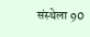संस्थेला 90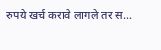रुपये खर्च करावे लागले तर स...